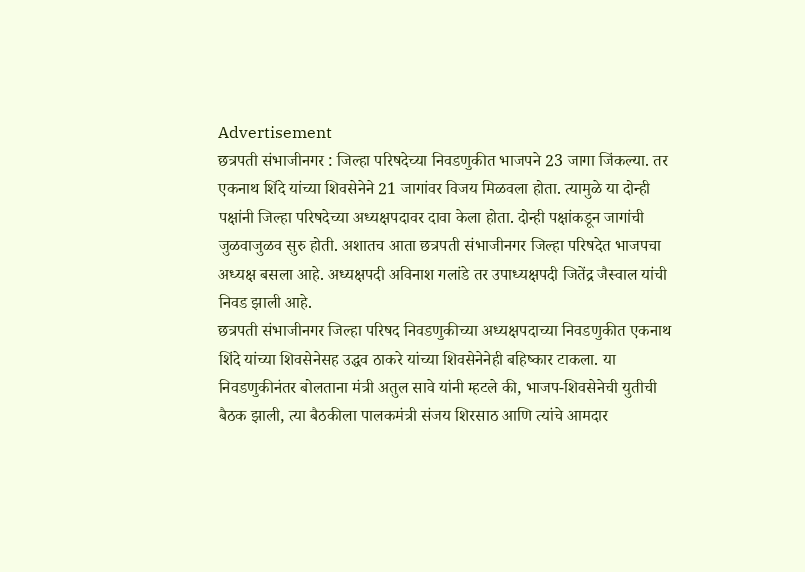Advertisement
छत्रपती संभाजीनगर : जिल्हा परिषदेच्या निवडणुकीत भाजपने 23 जागा जिंकल्या. तर एकनाथ शिंदे यांच्या शिवसेनेने 21 जागांवर विजय मिळवला होता. त्यामुळे या दोन्ही पक्षांनी जिल्हा परिषदेच्या अध्यक्षपदावर दावा केला होता. दोन्ही पक्षांकडून जागांची जुळवाजुळव सुरु होती. अशातच आता छत्रपती संभाजीनगर जिल्हा परिषदेत भाजपचा अध्यक्ष बसला आहे. अध्यक्षपदी अविनाश गलांडे तर उपाध्यक्षपदी जितेंद्र जैस्वाल यांची निवड झाली आहे.
छत्रपती संभाजीनगर जिल्हा परिषद निवडणुकीच्या अध्यक्षपदाच्या निवडणुकीत एकनाथ शिंदे यांच्या शिवसेनेसह उद्धव ठाकरे यांच्या शिवसेनेनेही बहिष्कार टाकला. या निवडणुकीनंतर बोलताना मंत्री अतुल सावे यांनी म्हटले की, भाजप-शिवसेनेची युतीची बैठक झाली, त्या बैठकीला पालकमंत्री संजय शिरसाठ आणि त्यांचे आमदार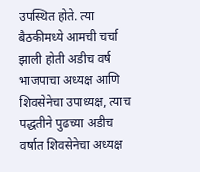उपस्थित होते. त्या बैठकीमध्ये आमची चर्चा झाली होती अडीच वर्ष भाजपाचा अध्यक्ष आणि शिवसेनेचा उपाध्यक्ष, त्याच पद्धतीने पुढच्या अडीच वर्षात शिवसेनेचा अध्यक्ष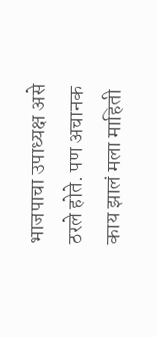भाजपाचा उपाध्यक्ष असे ठरले होते. पण अचानक काय झालं मला माहिती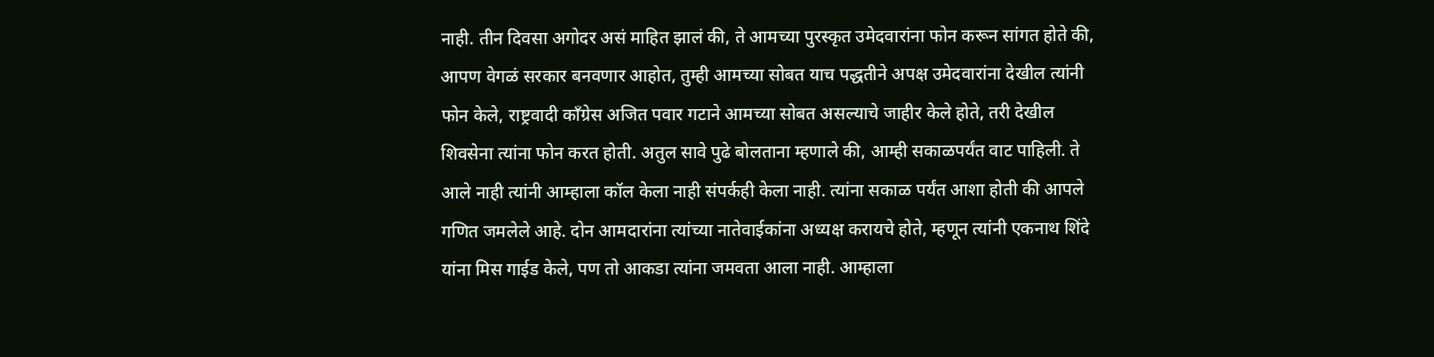नाही. तीन दिवसा अगोदर असं माहित झालं की, ते आमच्या पुरस्कृत उमेदवारांना फोन करून सांगत होते की, आपण वेगळं सरकार बनवणार आहोत, तुम्ही आमच्या सोबत याच पद्धतीने अपक्ष उमेदवारांना देखील त्यांनी फोन केले, राष्ट्रवादी काँग्रेस अजित पवार गटाने आमच्या सोबत असल्याचे जाहीर केले होते, तरी देखील शिवसेना त्यांना फोन करत होती. अतुल सावे पुढे बोलताना म्हणाले की, आम्ही सकाळपर्यंत वाट पाहिली. ते आले नाही त्यांनी आम्हाला कॉल केला नाही संपर्कही केला नाही. त्यांना सकाळ पर्यंत आशा होती की आपले गणित जमलेले आहे. दोन आमदारांना त्यांच्या नातेवाईकांना अध्यक्ष करायचे होते, म्हणून त्यांनी एकनाथ शिंदे यांना मिस गाईड केले, पण तो आकडा त्यांना जमवता आला नाही. आम्हाला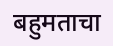बहुमताचा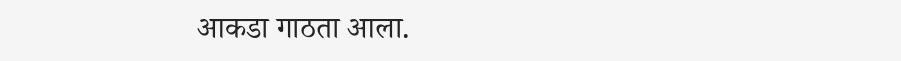आकडा गाठता आला.